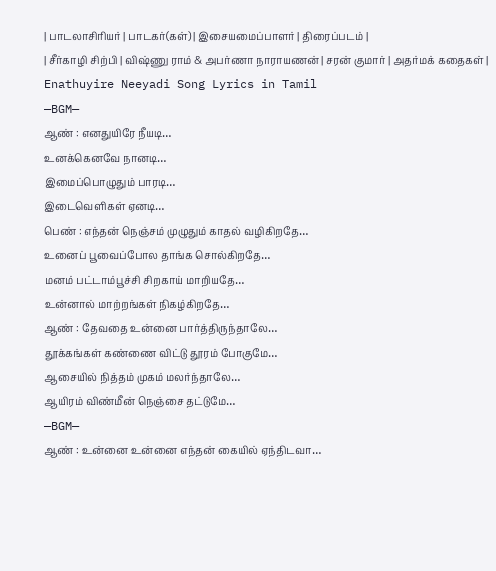| பாடலாசிரியர் | பாடகர்(கள்) | இசையமைப்பாளர் | திரைப்படம் |
| சீர்காழி சிற்பி | விஷ்ணு ராம் & அபர்ணா நாராயணன் | சரன் குமார் | அதர்மக் கதைகள் |
Enathuyire Neeyadi Song Lyrics in Tamil
—BGM—
ஆண் : எனதுயிரே நீயடி…
உனக்கெனவே நானடி…
இமைப்பொழுதும் பாரடி…
இடைவெளிகள் ஏனடி…
பெண் : எந்தன் நெஞ்சம் முழுதும் காதல் வழிகிறதே…
உனைப் பூவைப்போல தாங்க சொல்கிறதே…
மனம் பட்டாம்பூச்சி சிறகாய் மாறியதே…
உன்னால் மாற்றங்கள் நிகழ்கிறதே…
ஆண் : தேவதை உன்னை பார்த்திருந்தாலே…
தூக்கங்கள் கண்ணை விட்டு தூரம் போகுமே…
ஆசையில் நித்தம் முகம் மலர்ந்தாலே…
ஆயிரம் விண்மீன் நெஞ்சை தட்டுமே…
—BGM—
ஆண் : உன்னை உன்னை எந்தன் கையில் ஏந்திடவா…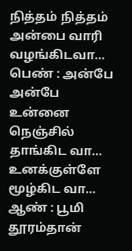நித்தம் நித்தம் அன்பை வாரி வழங்கிடவா…
பெண் : அன்பே அன்பே உன்னை நெஞ்சில் தாங்கிட வா…
உனக்குள்ளே மூழ்கிட வா…
ஆண் : பூமி தூரம்தான்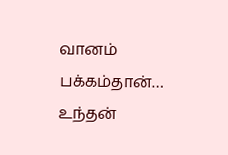வானம் பக்கம்தான்…
உந்தன்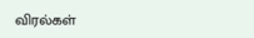விரல்கள்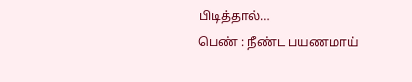பிடித்தால்…
பெண் : நீண்ட பயணமாய்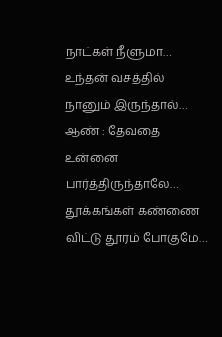நாட்கள் நீளுமா…
உந்தன் வசத்தில் நானும் இருந்தால்…
ஆண் : தேவதை உன்னை பார்த்திருந்தாலே…
தூக்கங்கள் கண்ணை விட்டு தூரம் போகுமே…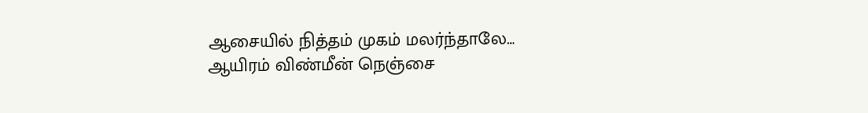ஆசையில் நித்தம் முகம் மலர்ந்தாலே…
ஆயிரம் விண்மீன் நெஞ்சை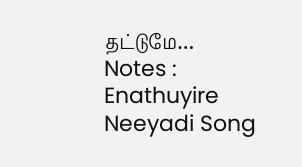தட்டுமே…
Notes : Enathuyire Neeyadi Song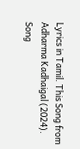Lyrics in Tamil. This Song from Adharma Kadhaigal (2024). Song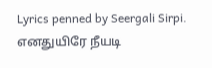Lyrics penned by Seergali Sirpi. எனதுயிரே நீயடி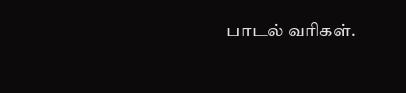பாடல் வரிகள்.